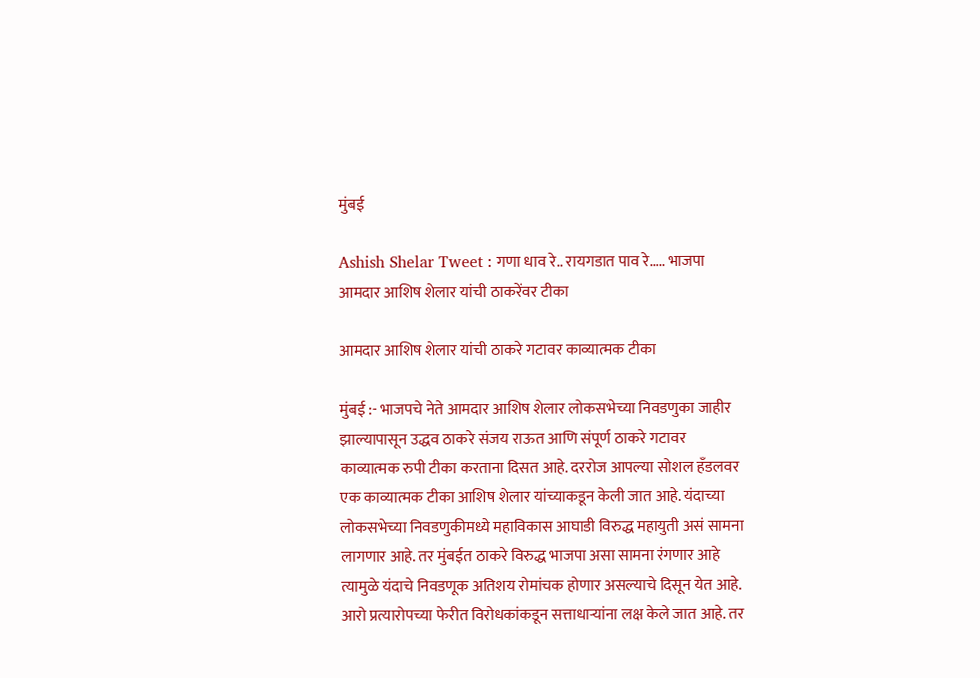मुंबई

Ashish Shelar Tweet : गणा धाव रे.. रायगडात पाव रे….. भाजपा आमदार आशिष शेलार यांची ठाकरेंवर टीका

आमदार आशिष शेलार यांची ठाकरे गटावर काव्यात्मक टीका

मुंबई :- भाजपचे नेते आमदार आशिष शेलार लोकसभेच्या निवडणुका जाहीर झाल्यापासून उद्धव ठाकरे संजय राऊत आणि संपूर्ण ठाकरे गटावर काव्यात्मक रुपी टीका करताना दिसत आहे. दररोज आपल्या सोशल हँडलवर एक काव्यात्मक टीका आशिष शेलार यांच्याकडून केली जात आहे. यंदाच्या लोकसभेच्या निवडणुकीमध्ये महाविकास आघाडी विरुद्ध महायुती असं सामना लागणार आहे. तर मुंबईत ठाकरे विरुद्ध भाजपा असा सामना रंगणार आहे त्यामुळे यंदाचे निवडणूक अतिशय रोमांचक होणार असल्याचे दिसून येत आहे. आरो प्रत्यारोपच्या फेरीत विरोधकांकडून सत्ताधाऱ्यांना लक्ष केले जात आहे. तर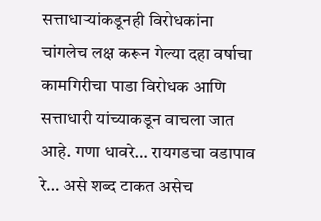सत्ताधाऱ्यांकडूनही विरोधकांना चांगलेच लक्ष करून गेल्या दहा वर्षाचा कामगिरीचा पाडा विरोधक आणि सत्ताधारी यांच्याकडून वाचला जात आहे. गणा धावरे… रायगडचा वडापाव रे… असे शब्द टाकत असेच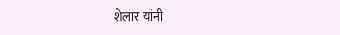शेलार यांनी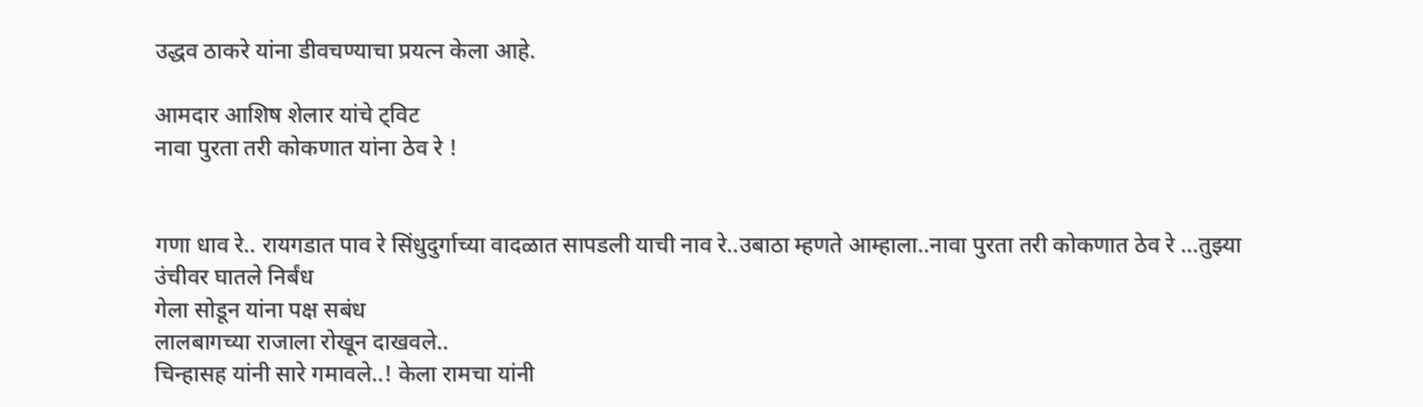उद्धव ठाकरे यांना डीवचण्याचा प्रयत्न केला आहे.

आमदार आशिष शेलार यांचे ट्विट
नावा पुरता तरी कोकणात यांना ठेव रे !


गणा धाव रे.. रायगडात पाव रे सिंधुदुर्गाच्या वादळात सापडली याची नाव रे..उबाठा म्हणते आम्हाला..नावा पुरता तरी कोकणात ठेव रे …तुझ्या उंचीवर घातले निर्बंध
गेला सोडून यांना पक्ष सबंध
लालबागच्या राजाला रोखून दाखवले..
चिन्हासह यांनी सारे गमावले..! केला रामचा यांनी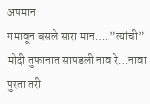अपमान
गमावून बसले सारा मान….”त्यांची” मोदी तुफानात सापडली नाव रे…नावा पुरता तरी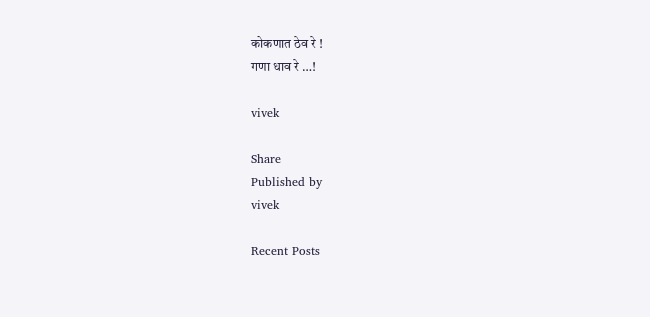कोकणात ठेव रे !
गणा धाव रे …!

vivek

Share
Published by
vivek

Recent Posts